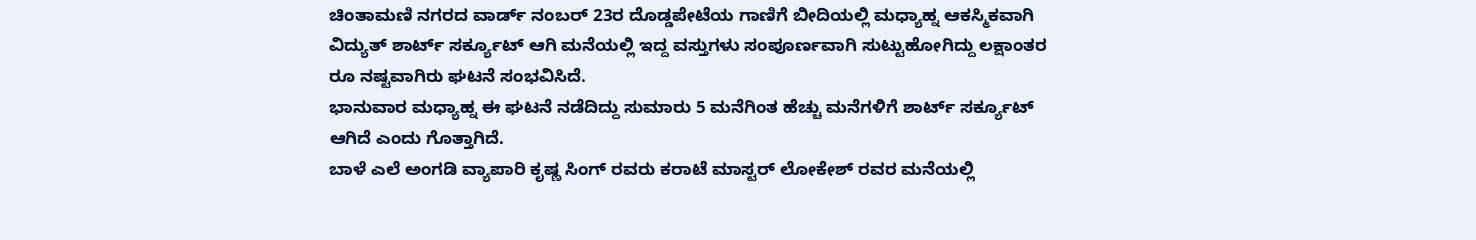ಚಿಂತಾಮಣಿ ನಗರದ ವಾರ್ಡ್ ನಂಬರ್ 23ರ ದೊಡ್ಡಪೇಟೆಯ ಗಾಣಿಗೆ ಬೀದಿಯಲ್ಲಿ ಮಧ್ಯಾಹ್ನ ಆಕಸ್ಮಿಕವಾಗಿ ವಿದ್ಯುತ್ ಶಾರ್ಟ್ ಸರ್ಕ್ಯೂಟ್ ಆಗಿ ಮನೆಯಲ್ಲಿ ಇದ್ದ ವಸ್ತುಗಳು ಸಂಪೂರ್ಣವಾಗಿ ಸುಟ್ಟುಹೋಗಿದ್ದು ಲಕ್ಷಾಂತರ ರೂ ನಷ್ಟವಾಗಿರು ಘಟನೆ ಸಂಭವಿಸಿದೆ.
ಭಾನುವಾರ ಮಧ್ಯಾಹ್ನ ಈ ಘಟನೆ ನಡೆದಿದ್ದು ಸುಮಾರು 5 ಮನೆಗಿಂತ ಹೆಚ್ಚು ಮನೆಗಳಿಗೆ ಶಾರ್ಟ್ ಸರ್ಕ್ಯೂಟ್ ಆಗಿದೆ ಎಂದು ಗೊತ್ತಾಗಿದೆ.
ಬಾಳೆ ಎಲೆ ಅಂಗಡಿ ವ್ಯಾಪಾರಿ ಕೃಷ್ಣ ಸಿಂಗ್ ರವರು ಕರಾಟೆ ಮಾಸ್ಟರ್ ಲೋಕೇಶ್ ರವರ ಮನೆಯಲ್ಲಿ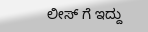ಲೀಸ್ ಗೆ ಇದ್ದು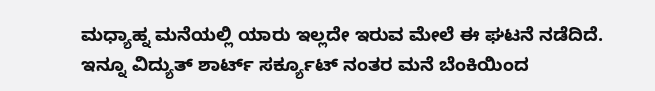ಮಧ್ಯಾಹ್ನ ಮನೆಯಲ್ಲಿ ಯಾರು ಇಲ್ಲದೇ ಇರುವ ಮೇಲೆ ಈ ಘಟನೆ ನಡೆದಿದೆ.
ಇನ್ನೂ ವಿದ್ಯುತ್ ಶಾರ್ಟ್ ಸರ್ಕ್ಯೂಟ್ ನಂತರ ಮನೆ ಬೆಂಕಿಯಿಂದ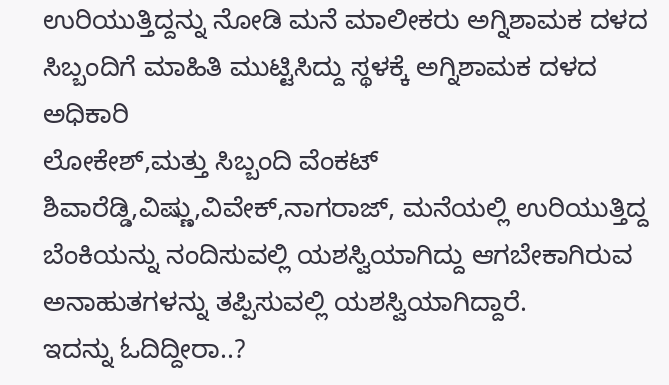ಉರಿಯುತ್ತಿದ್ದನ್ನು ನೋಡಿ ಮನೆ ಮಾಲೀಕರು ಅಗ್ನಿಶಾಮಕ ದಳದ ಸಿಬ್ಬಂದಿಗೆ ಮಾಹಿತಿ ಮುಟ್ಟಿಸಿದ್ದು ಸ್ಥಳಕ್ಕೆ ಅಗ್ನಿಶಾಮಕ ದಳದ ಅಧಿಕಾರಿ
ಲೋಕೇಶ್,ಮತ್ತು ಸಿಬ್ಬಂದಿ ವೆಂಕಟ್ ಶಿವಾರೆಡ್ಡಿ,ವಿಷ್ಣು,ವಿವೇಕ್,ನಾಗರಾಜ್, ಮನೆಯಲ್ಲಿ ಉರಿಯುತ್ತಿದ್ದ ಬೆಂಕಿಯನ್ನು ನಂದಿಸುವಲ್ಲಿ ಯಶಸ್ವಿಯಾಗಿದ್ದು ಆಗಬೇಕಾಗಿರುವ ಅನಾಹುತಗಳನ್ನು ತಪ್ಪಿಸುವಲ್ಲಿ ಯಶಸ್ವಿಯಾಗಿದ್ದಾರೆ.
ಇದನ್ನು ಓದಿದ್ದೀರಾ..?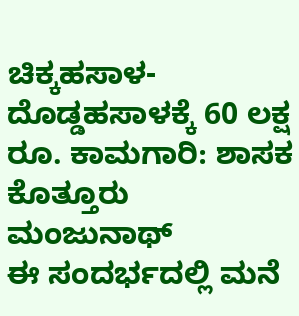ಚಿಕ್ಕಹಸಾಳ-ದೊಡ್ಡಹಸಾಳಕ್ಕೆ 60 ಲಕ್ಷ ರೂ. ಕಾಮಗಾರಿ: ಶಾಸಕ ಕೊತ್ತೂರು ಮಂಜುನಾಥ್
ಈ ಸಂದರ್ಭದಲ್ಲಿ ಮನೆ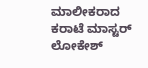ಮಾಲೀಕರಾದ ಕರಾಟೆ ಮಾಸ್ಟರ್ ಲೋಕೇಶ್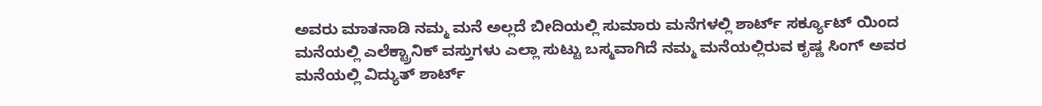ಅವರು ಮಾತನಾಡಿ ನಮ್ಮ ಮನೆ ಅಲ್ಲದೆ ಬೀದಿಯಲ್ಲಿ ಸುಮಾರು ಮನೆಗಳಲ್ಲಿ ಶಾರ್ಟ್ ಸರ್ಕ್ಯೂಟ್ ಯಿಂದ ಮನೆಯಲ್ಲಿ ಎಲೆಕ್ಟ್ರಾನಿಕ್ ವಸ್ತುಗಳು ಎಲ್ಲಾ ಸುಟ್ಟು ಬಸ್ಮವಾಗಿದೆ ನಮ್ಮ ಮನೆಯಲ್ಲಿರುವ ಕೃಷ್ಣ ಸಿಂಗ್ ಅವರ ಮನೆಯಲ್ಲಿ ವಿದ್ಯುತ್ ಶಾರ್ಟ್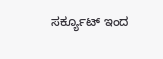ಸರ್ಕ್ಯೂಟ್ ಇಂದ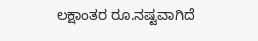ಲಕ್ಷಾಂತರ ರೂ.ನಷ್ಟವಾಗಿದೆ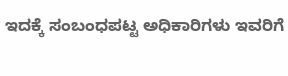ಇದಕ್ಕೆ ಸಂಬಂಧಪಟ್ಟ ಅಧಿಕಾರಿಗಳು ಇವರಿಗೆ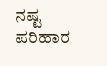ನಷ್ಟ ಪರಿಹಾರ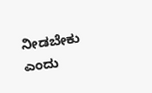ನೀಡಬೇಕು ಎಂದು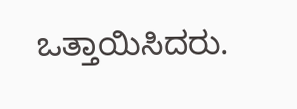ಒತ್ತಾಯಿಸಿದರು.